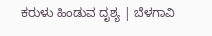ಕರುಳು ಹಿಂಡುವ ದೃಶ್ಯ | ಬೆಳಗಾವಿ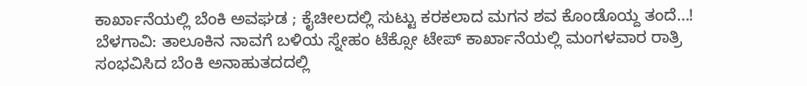ಕಾರ್ಖಾನೆಯಲ್ಲಿ ಬೆಂಕಿ ಅವಘಡ ; ಕೈಚೀಲದಲ್ಲಿ ಸುಟ್ಟು ಕರಕಲಾದ ಮಗನ ಶವ ಕೊಂಡೊಯ್ದ ತಂದೆ…!
ಬೆಳಗಾವಿ: ತಾಲೂಕಿನ ನಾವಗೆ ಬಳಿಯ ಸ್ನೇಹಂ ಟೆಕ್ಸೋ ಟೇಪ್ ಕಾರ್ಖಾನೆಯಲ್ಲಿ ಮಂಗಳವಾರ ರಾತ್ರಿ ಸಂಭವಿಸಿದ ಬೆಂಕಿ ಅನಾಹುತದದಲ್ಲಿ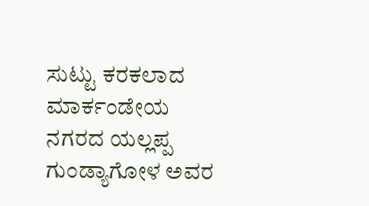ಸುಟ್ಟು ಕರಕಲಾದ ಮಾರ್ಕಂಡೇಯ ನಗರದ ಯಲ್ಲಪ್ಪ ಗುಂಡ್ಯಾಗೋಳ ಅವರ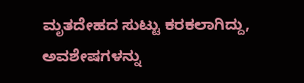ಮೃತದೇಹದ ಸುಟ್ಟು ಕರಕಲಾಗಿದ್ದು, ಅವಶೇಷಗಳನ್ನು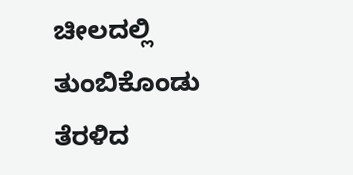ಚೀಲದಲ್ಲಿ ತುಂಬಿಕೊಂಡು ತೆರಳಿದ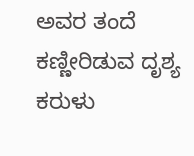ಅವರ ತಂದೆ ಕಣ್ಣೀರಿಡುವ ದೃಶ್ಯ ಕರುಳು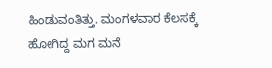ಹಿಂಡುವಂತಿತ್ತು. ಮಂಗಳವಾರ ಕೆಲಸಕ್ಕೆ ಹೋಗಿದ್ದ ಮಗ ಮನೆ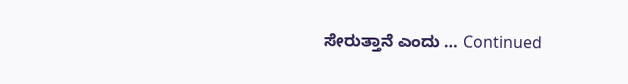ಸೇರುತ್ತಾನೆ ಎಂದು … Continued